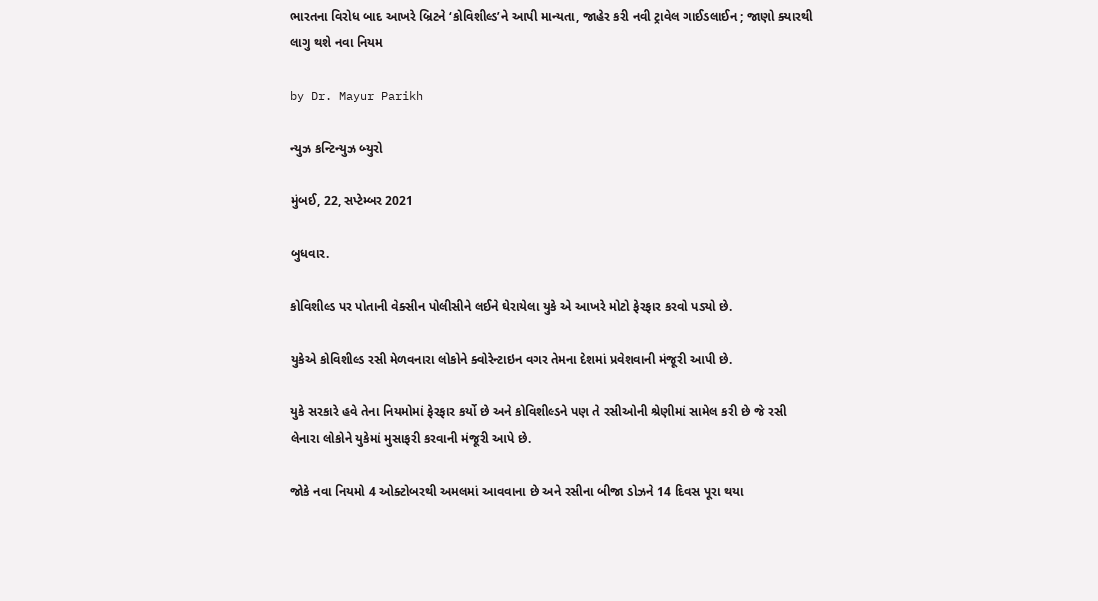ભારતના વિરોધ બાદ આખરે બ્રિટને ‘કોવિશીલ્ડ’ને આપી માન્યતા, જાહેર કરી નવી ટ્રાવેલ ગાઈડલાઈન ; જાણો ક્યારથી લાગુ થશે નવા નિયમ

by Dr. Mayur Parikh

ન્યુઝ કન્ટિન્યુઝ બ્યુરો

મુંબઈ, 22, સપ્ટેમ્બર 2021

બુધવાર.

કોવિશીલ્ડ પર પોતાની વેક્સીન પોલીસીને લઈને ઘેરાયેલા યુકે એ આખરે મોટો ફેરફાર કરવો પડ્યો છે.

યુકેએ કોવિશીલ્ડ રસી મેળવનારા લોકોને ક્વોરેન્ટાઇન વગર તેમના દેશમાં પ્રવેશવાની મંજૂરી આપી છે.

યુકે સરકારે હવે તેના નિયમોમાં ફેરફાર કર્યો છે અને કોવિશીલ્ડને પણ તે રસીઓની શ્રેણીમાં સામેલ કરી છે જે રસી લેનારા લોકોને યુકેમાં મુસાફરી કરવાની મંજૂરી આપે છે.

જોકે નવા નિયમો 4 ઓક્ટોબરથી અમલમાં આવવાના છે અને રસીના બીજા ડોઝને 14 દિવસ પૂરા થયા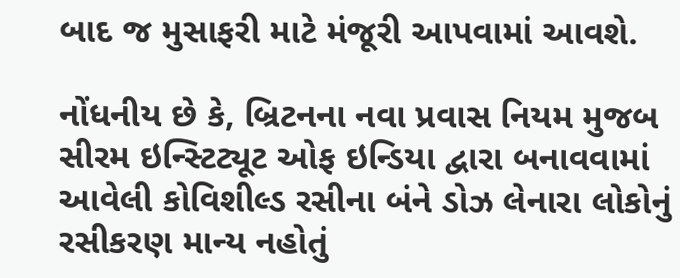બાદ જ મુસાફરી માટે મંજૂરી આપવામાં આવશે.

નોંધનીય છે કે, બ્રિટનના નવા પ્રવાસ નિયમ મુજબ સીરમ ઇન્સ્ટિટ્યૂટ ઓફ ઇન્ડિયા દ્વારા બનાવવામાં આવેલી કોવિશીલ્ડ રસીના બંને ડોઝ લેનારા લોકોનું રસીકરણ માન્ય નહોતું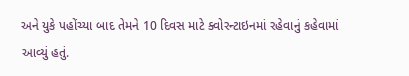અને યુકે પહોંચ્યા બાદ તેમને 10 દિવસ માટે ક્વોરન્ટાઇનમાં રહેવાનું કહેવામાં આવ્યું હતું.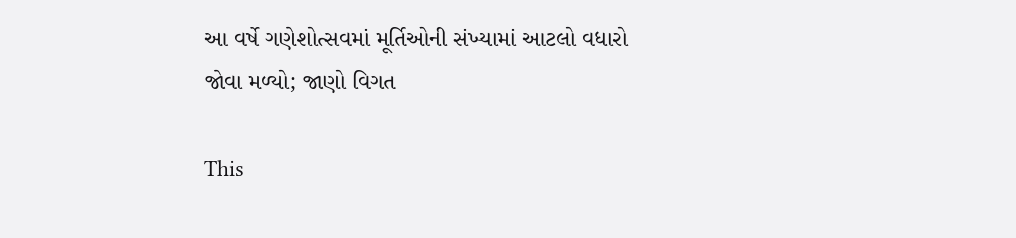આ વર્ષે ગણેશોત્સવમાં મૂર્તિઓની સંખ્યામાં આટલો વધારો જોવા મળ્યો; જાણો વિગત

This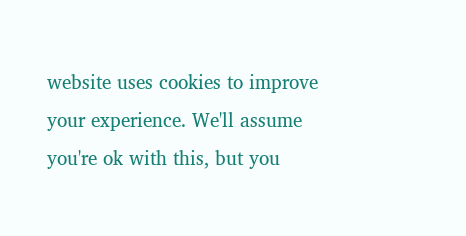website uses cookies to improve your experience. We'll assume you're ok with this, but you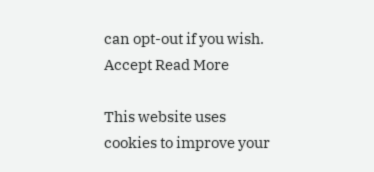can opt-out if you wish. Accept Read More

This website uses cookies to improve your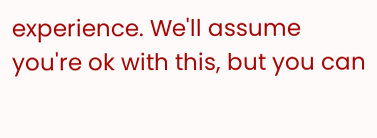experience. We'll assume you're ok with this, but you can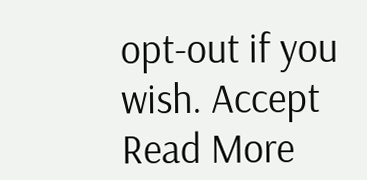opt-out if you wish. Accept Read More